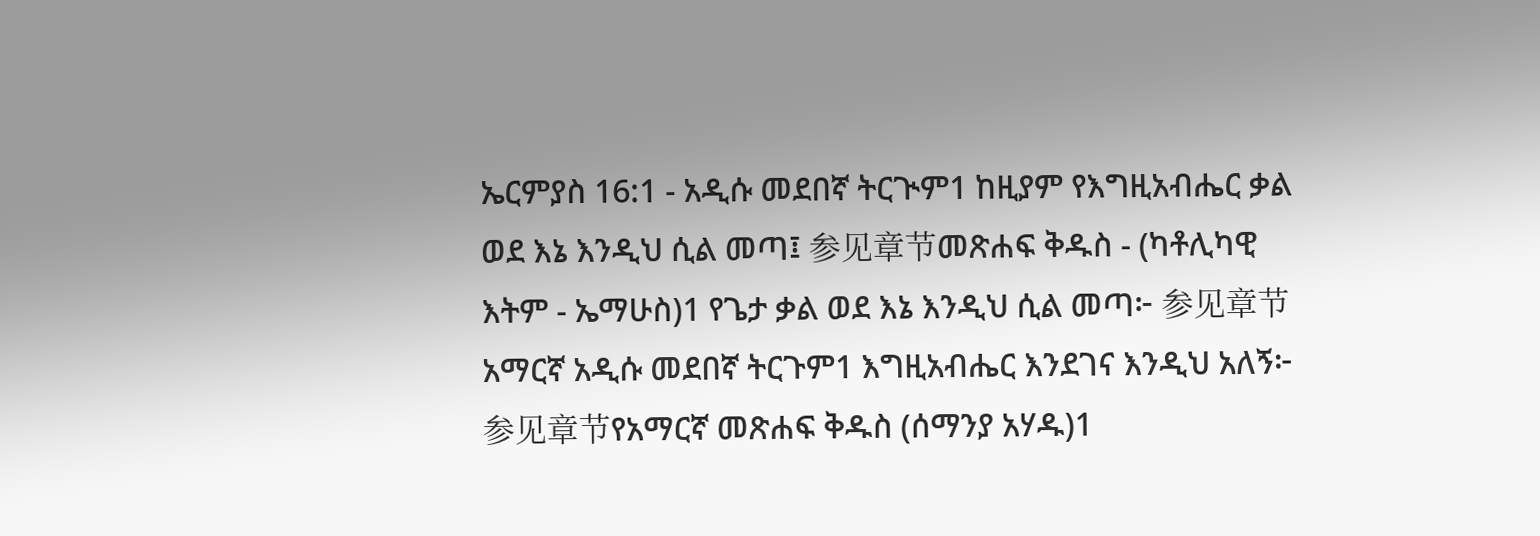ኤርምያስ 16:1 - አዲሱ መደበኛ ትርጒም1 ከዚያም የእግዚአብሔር ቃል ወደ እኔ እንዲህ ሲል መጣ፤ 参见章节መጽሐፍ ቅዱስ - (ካቶሊካዊ እትም - ኤማሁስ)1 የጌታ ቃል ወደ እኔ እንዲህ ሲል መጣ፦ 参见章节አማርኛ አዲሱ መደበኛ ትርጉም1 እግዚአብሔር እንደገና እንዲህ አለኝ፦ 参见章节የአማርኛ መጽሐፍ ቅዱስ (ሰማንያ አሃዱ)1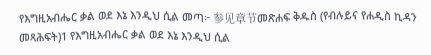የእግዚአብሔር ቃል ወደ እኔ እንዲህ ሲል መጣ፦ 参见章节መጽሐፍ ቅዱስ (የብሉይና የሐዲስ ኪዳን መጻሕፍት)1 የእግዚአብሔር ቃል ወደ እኔ እንዲህ ሲል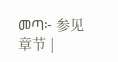መጣ፦ 参见章节 |